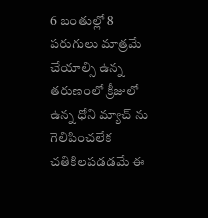6 బంతుల్లో 8 పరుగులు మాత్రమే చేయాల్సి ఉన్న తరుణంలో క్రీజులో ఉన్న ధోని మ్యాచ్ ను గెలిపించలేక చతికిలపడడమే ఈ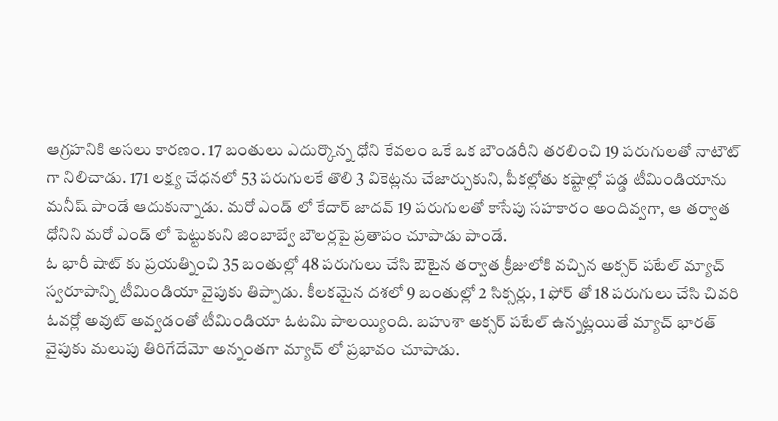ఆగ్రహనికి అసలు కారణం. 17 బంతులు ఎదుర్కొన్న ధోని కేవలం ఒకే ఒక బౌండరీని తరలించి 19 పరుగులతో నాటౌట్ గా నిలిచాడు. 171 లక్ష్య చేధనలో 53 పరుగులకే తొలి 3 వికెట్లను చేజార్చుకుని, పీకల్లోతు కష్టాల్లో పడ్డ టీమిండియాను మనీష్ పాండే ఆదుకున్నాడు. మరో ఎండ్ లో కేదార్ జాదవ్ 19 పరుగులతో కాసేపు సహకారం అందివ్వగా, ఆ తర్వాత ధోనిని మరో ఎండ్ లో పెట్టుకుని జింబాబ్వే బౌలర్లపై ప్రతాపం చూపాడు పాండే.
ఓ భారీ షాట్ కు ప్రయత్నించి 35 బంతుల్లో 48 పరుగులు చేసి ఔటైన తర్వాత క్రీజులోకి వచ్చిన అక్సర్ పటేల్ మ్యాచ్ స్వరూపాన్ని టీమిండియా వైపుకు తిప్పాడు. కీలకమైన దశలో 9 బంతుల్లో 2 సిక్సర్లు, 1 ఫోర్ తో 18 పరుగులు చేసి చివరి ఓవర్లో అవుట్ అవ్వడంతో టీమిండియా ఓటమి పాలయ్యింది. బహుశా అక్సర్ పటేల్ ఉన్నట్లయితే మ్యాచ్ భారత్ వైపుకు మలుపు తిరిగేదేమో అన్నంతగా మ్యాచ్ లో ప్రభావం చూపాడు.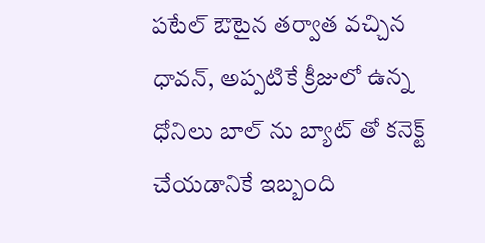పటేల్ ఔటైన తర్వాత వచ్చిన ధావన్, అప్పటికే క్రీజులో ఉన్న ధోనిలు బాల్ ను బ్యాట్ తో కనెక్ట్ చేయడానికే ఇబ్బంది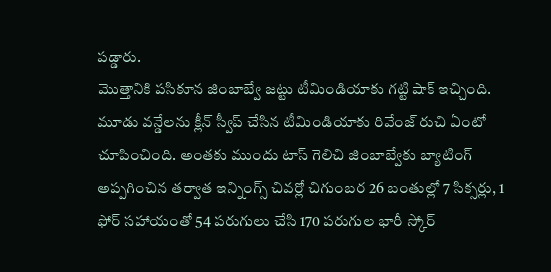పడ్డారు.
మొత్తానికి పసికూన జింబాబ్వే జట్టు టీమిండియాకు గట్టి షాక్ ఇచ్చింది. మూడు వన్డేలను క్లీన్ స్వీప్ చేసిన టీమిండియాకు రివేంజ్ రుచి ఏంటో చూపించింది. అంతకు ముందు టాస్ గెలిచి జింబాబ్వేకు బ్యాటింగ్ అప్పగించిన తర్వాత ఇన్నింగ్స్ చివర్లో చిగుంబర 26 బంతుల్లో 7 సిక్సర్లు, 1 ఫోర్ సహాయంతో 54 పరుగులు చేసి 170 పరుగుల భారీ స్కోర్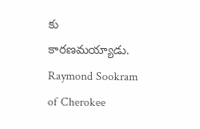కు కారణమయ్యాడు.
Raymond Sookram of Cherokee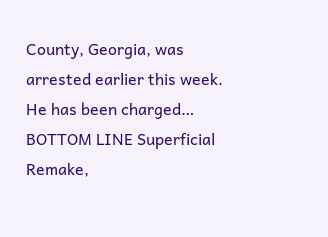County, Georgia, was arrested earlier this week. He has been charged…
BOTTOM LINE Superficial Remake,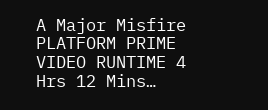A Major Misfire PLATFORM PRIME VIDEO RUNTIME 4 Hrs 12 Mins…